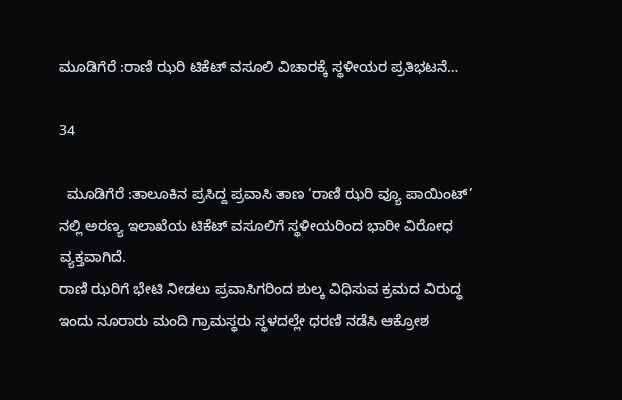ಮೂಡಿಗೆರೆ :ರಾಣಿ ಝರಿ ಟಿಕೆಟ್ ವಸೂಲಿ ವಿಚಾರಕ್ಕೆ ಸ್ಥಳೀಯರ ಪ್ರತಿಭಟನೆ…

34

  ಮೂಡಿಗೆರೆ :ತಾಲೂಕಿನ ಪ್ರಸಿದ್ದ ಪ್ರವಾಸಿ ತಾಣ ‘ರಾಣಿ ಝರಿ ವ್ಯೂ ಪಾಯಿಂಟ್’ ನಲ್ಲಿ ಅರಣ್ಯ ಇಲಾಖೆಯ ಟಿಕೆಟ್ ವಸೂಲಿಗೆ ಸ್ಥಳೀಯರಿಂದ ಭಾರೀ ವಿರೋಧ ವ್ಯಕ್ತವಾಗಿದೆ.
ರಾಣಿ ಝರಿಗೆ ಭೇಟಿ ನೀಡಲು ಪ್ರವಾಸಿಗರಿಂದ ಶುಲ್ಕ ವಿಧಿಸುವ ಕ್ರಮದ ವಿರುದ್ಧ ಇಂದು ನೂರಾರು ಮಂದಿ ಗ್ರಾಮಸ್ಥರು ಸ್ಥಳದಲ್ಲೇ ಧರಣಿ ನಡೆಸಿ ಆಕ್ರೋಶ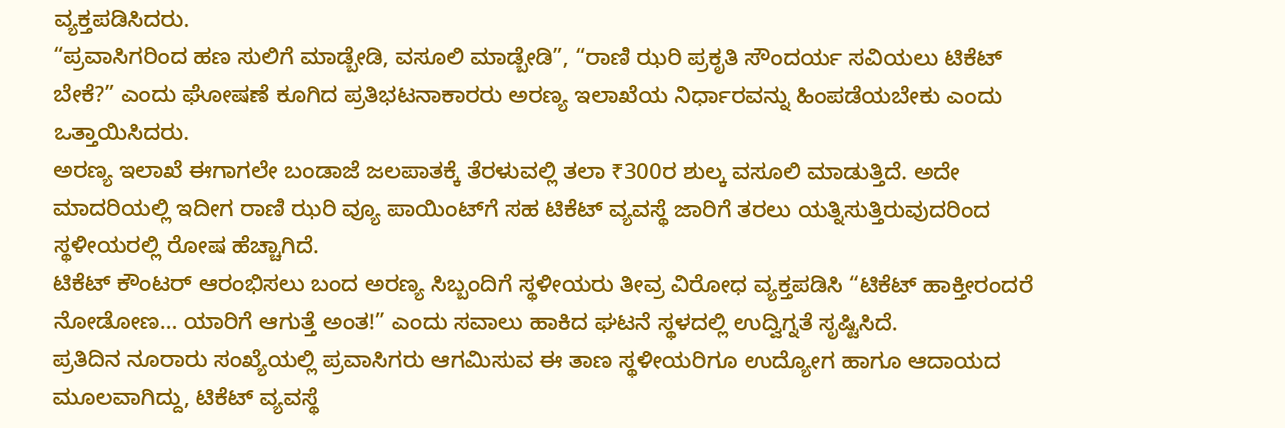ವ್ಯಕ್ತಪಡಿಸಿದರು.
“ಪ್ರವಾಸಿಗರಿಂದ ಹಣ ಸುಲಿಗೆ ಮಾಡ್ಬೇಡಿ, ವಸೂಲಿ ಮಾಡ್ಬೇಡಿ”, “ರಾಣಿ ಝರಿ ಪ್ರಕೃತಿ ಸೌಂದರ್ಯ ಸವಿಯಲು ಟಿಕೆಟ್ ಬೇಕೆ?” ಎಂದು ಘೋಷಣೆ ಕೂಗಿದ ಪ್ರತಿಭಟನಾಕಾರರು ಅರಣ್ಯ ಇಲಾಖೆಯ ನಿರ್ಧಾರವನ್ನು ಹಿಂಪಡೆಯಬೇಕು ಎಂದು ಒತ್ತಾಯಿಸಿದರು.
ಅರಣ್ಯ ಇಲಾಖೆ ಈಗಾಗಲೇ ಬಂಡಾಜೆ ಜಲಪಾತಕ್ಕೆ ತೆರಳುವಲ್ಲಿ ತಲಾ ₹300ರ ಶುಲ್ಕ ವಸೂಲಿ ಮಾಡುತ್ತಿದೆ. ಅದೇ ಮಾದರಿಯಲ್ಲಿ ಇದೀಗ ರಾಣಿ ಝರಿ ವ್ಯೂ ಪಾಯಿಂಟ್‌ಗೆ ಸಹ ಟಿಕೆಟ್ ವ್ಯವಸ್ಥೆ ಜಾರಿಗೆ ತರಲು ಯತ್ನಿಸುತ್ತಿರುವುದರಿಂದ ಸ್ಥಳೀಯರಲ್ಲಿ ರೋಷ ಹೆಚ್ಚಾಗಿದೆ.
ಟಿಕೆಟ್ ಕೌಂಟರ್ ಆರಂಭಿಸಲು ಬಂದ ಅರಣ್ಯ ಸಿಬ್ಬಂದಿಗೆ ಸ್ಥಳೀಯರು ತೀವ್ರ ವಿರೋಧ ವ್ಯಕ್ತಪಡಿಸಿ “ಟಿಕೆಟ್ ಹಾಕ್ತೀರಂದರೆ ನೋಡೋಣ… ಯಾರಿಗೆ ಆಗುತ್ತೆ ಅಂತ!” ಎಂದು ಸವಾಲು ಹಾಕಿದ ಘಟನೆ ಸ್ಥಳದಲ್ಲಿ ಉದ್ವಿಗ್ನತೆ ಸೃಷ್ಟಿಸಿದೆ.
ಪ್ರತಿದಿನ ನೂರಾರು ಸಂಖ್ಯೆಯಲ್ಲಿ ಪ್ರವಾಸಿಗರು ಆಗಮಿಸುವ ಈ ತಾಣ ಸ್ಥಳೀಯರಿಗೂ ಉದ್ಯೋಗ ಹಾಗೂ ಆದಾಯದ ಮೂಲವಾಗಿದ್ದು, ಟಿಕೆಟ್ ವ್ಯವಸ್ಥೆ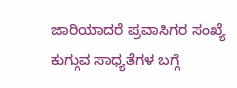ಜಾರಿಯಾದರೆ ಪ್ರವಾಸಿಗರ ಸಂಖ್ಯೆ ಕುಗ್ಗುವ ಸಾಧ್ಯತೆಗಳ ಬಗ್ಗೆ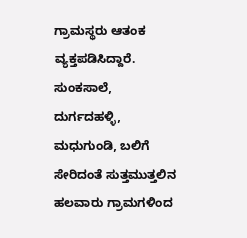ಗ್ರಾಮಸ್ಥರು ಆತಂಕ ವ್ಯಕ್ತಪಡಿಸಿದ್ದಾರೆ.
ಸುಂಕಸಾಲೆ, ದುರ್ಗದಹಳ್ಳಿ, ಮಧುಗುಂಡಿ, ಬಲಿಗೆ ಸೇರಿದಂತೆ ಸುತ್ತಮುತ್ತಲಿನ ಹಲವಾರು ಗ್ರಾಮಗಳಿಂದ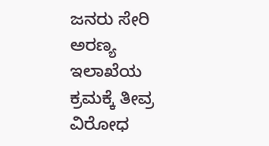ಜನರು ಸೇರಿ ಅರಣ್ಯ ಇಲಾಖೆಯ ಕ್ರಮಕ್ಕೆ ತೀವ್ರ ವಿರೋಧ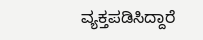ವ್ಯಕ್ತಪಡಿಸಿದ್ದಾರೆ